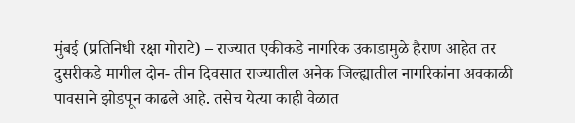मुंबई (प्रतिनिधी रक्षा गोराटे) – राज्यात एकीकडे नागरिक उकाडामुळे हैराण आहेत तर दुसरीकडे मागील दोन- तीन दिवसात राज्यातील अनेक जिल्ह्यातील नागरिकांना अवकाळी पावसाने झोडपून काढले आहे. तसेच येत्या काही वेळात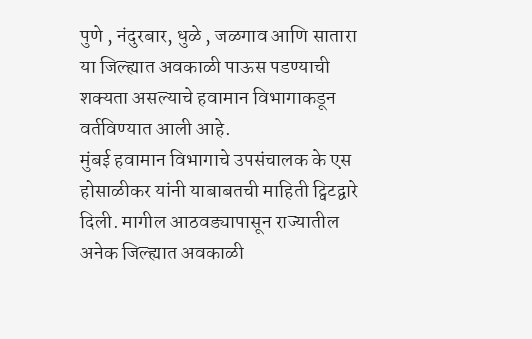पुणे , नंदुरबार, धुळे , जळगाव आणि सातारा या जिल्ह्यात अवकाळी पाऊस पडण्याची शक्यता असल्याचे हवामान विभागाकडून वर्तविण्यात आली आहे.
मुंबई हवामान विभागाचे उपसंचालक के एस होसाळीकर यांनी याबाबतची माहिती ट्विटद्वारे दिली. मागील आठवड्यापासून राज्यातील अनेक जिल्ह्यात अवकाळी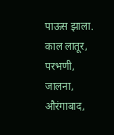पाऊस झाला. काल लातूर, परभणी, जालना, औरंगाबाद,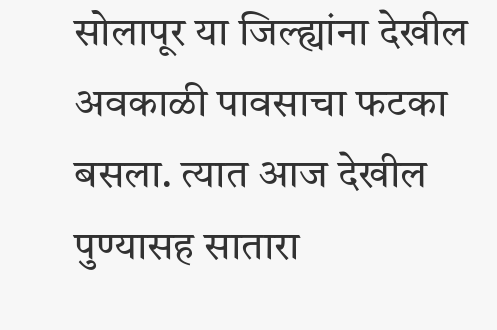सोलापूर या जिल्ह्यांना देखील अवकाळी पावसाचा फटका बसला. त्यात आज देखील पुण्यासह सातारा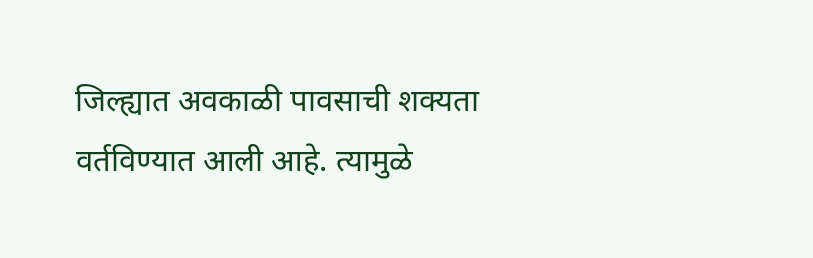जिल्ह्यात अवकाळी पावसाची शक्यता वर्तविण्यात आली आहे. त्यामुळे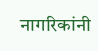नागरिकांनी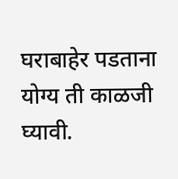घराबाहेर पडताना योग्य ती काळजी घ्यावी.